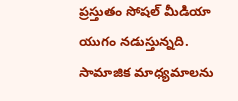ప్రస్తుతం సోషల్ మీడియా యుగం నడుస్తున్నది. సామాజిక మాధ్యమాలను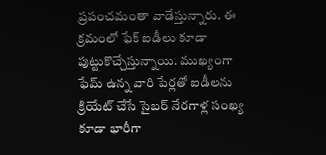ప్రపంచమంతా వాడేస్తున్నారు. ఈ క్రమంలో ఫేక్ ఐడీలు కూడా పుట్టుకొచ్చేస్తున్నాయి. ముఖ్యంగా ఫేమ్ ఉన్న వారి పేర్లతో ఐడీలను క్రియేట్ చేసే సైబర్ నేరగాళ్ల సంఖ్య కూడా భారీగా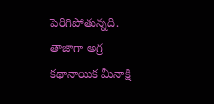పెరిగిపోతున్నది. తాజాగా అగ్ర కథానాయిక మీనాక్షి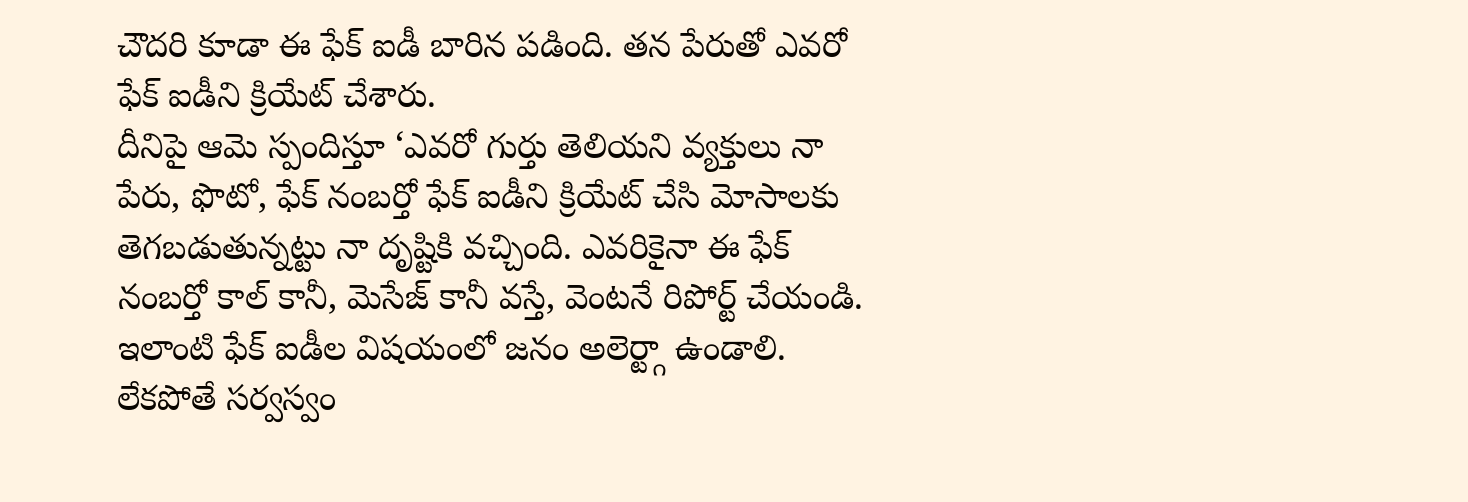చౌదరి కూడా ఈ ఫేక్ ఐడీ బారిన పడింది. తన పేరుతో ఎవరో ఫేక్ ఐడీని క్రియేట్ చేశారు.
దీనిపై ఆమె స్పందిస్తూ ‘ఎవరో గుర్తు తెలియని వ్యక్తులు నా పేరు, ఫొటో, ఫేక్ నంబర్తో ఫేక్ ఐడీని క్రియేట్ చేసి మోసాలకు తెగబడుతున్నట్టు నా దృష్టికి వచ్చింది. ఎవరికైనా ఈ ఫేక్ నంబర్తో కాల్ కానీ, మెసేజ్ కానీ వస్తే, వెంటనే రిపోర్ట్ చేయండి. ఇలాంటి ఫేక్ ఐడీల విషయంలో జనం అలెర్ట్గా ఉండాలి. లేకపోతే సర్వస్వం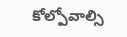కోల్పోవాల్సి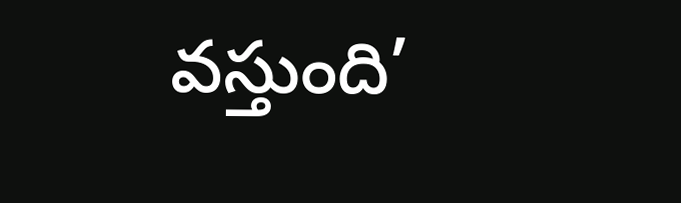వస్తుంది’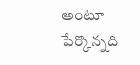అంటూ పేర్కొన్నది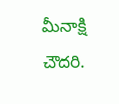మీనాక్షి చౌదరి.